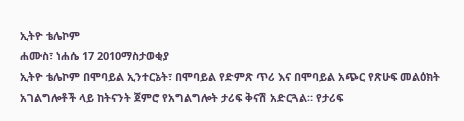ኢትዮ ቴሌኮም
ሐሙስ፣ ነሐሴ 17 2010ማስታወቂያ
ኢትዮ ቴሌኮም በሞባይል ኢንተርኔት፣ በሞባይል የድምጽ ጥሪ እና በሞባይል አጭር የጽሁፍ መልዕክት አገልግሎቶች ላይ ከትናንት ጀምሮ የአግልግሎት ታሪፍ ቅናሽ አድርጓል። የታሪፍ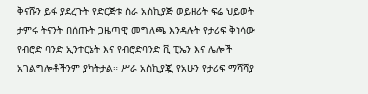ቅናሹን ይፋ ያደረጉት የድርጅቱ ስራ አስኪያጅ ወይዘሪት ፍሬ ህይወት ታምሩ ትናንት በሰጡት ጋዜጣዊ መግለጫ እንዳሉት የታሪፍ ቅነሳው የብሮድ ባንድ ኢንተርኔት እና የብሮድባንድ ቪ ፒኤን እና ሌሎች አገልግሎቶችንም ያካትታል። ሥራ አስኪያጇ የአሁን የታሪፍ ማሻሻያ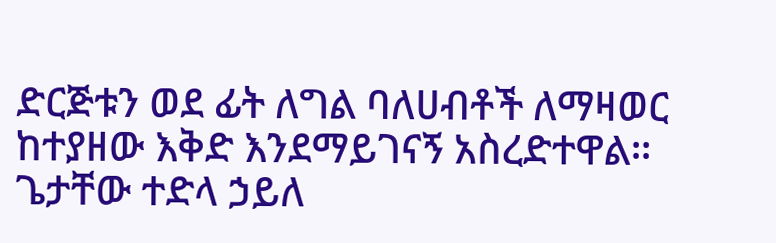ድርጅቱን ወደ ፊት ለግል ባለሀብቶች ለማዛወር ከተያዘው እቅድ እንደማይገናኝ አስረድተዋል።
ጌታቸው ተድላ ኃይለ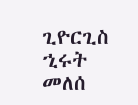ጊዮርጊስ
ኂሩት መለሰ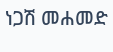ነጋሽ መሐመድ